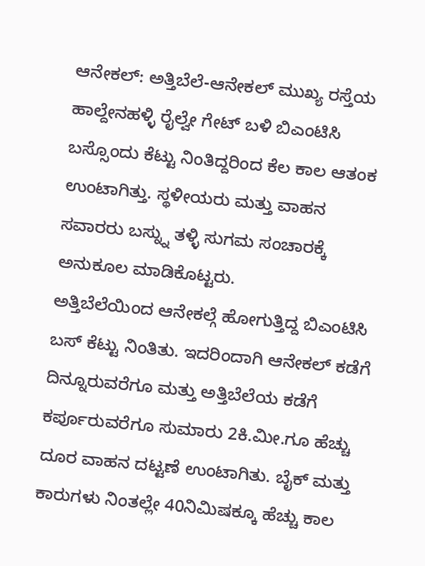ಆನೇಕಲ್: ಅತ್ತಿಬೆಲೆ-ಆನೇಕಲ್ ಮುಖ್ಯ ರಸ್ತೆಯ ಹಾಲ್ದೇನಹಳ್ಳಿ ರೈಲ್ವೇ ಗೇಟ್ ಬಳಿ ಬಿಎಂಟಿಸಿ ಬಸ್ಸೊಂದು ಕೆಟ್ಟು ನಿಂತಿದ್ದರಿಂದ ಕೆಲ ಕಾಲ ಆತಂಕ ಉಂಟಾಗಿತ್ತು. ಸ್ಥಳೀಯರು ಮತ್ತು ವಾಹನ ಸವಾರರು ಬಸ್ನ್ನು ತಳ್ಳಿ ಸುಗಮ ಸಂಚಾರಕ್ಕೆ ಅನುಕೂಲ ಮಾಡಿಕೊಟ್ಟರು.
ಅತ್ತಿಬೆಲೆಯಿಂದ ಆನೇಕಲ್ಗೆ ಹೋಗುತ್ತಿದ್ದ ಬಿಎಂಟಿಸಿ ಬಸ್ ಕೆಟ್ಟು ನಿಂತಿತು. ಇದರಿಂದಾಗಿ ಆನೇಕಲ್ ಕಡೆಗೆ ದಿನ್ನೂರುವರೆಗೂ ಮತ್ತು ಅತ್ತಿಬೆಲೆಯ ಕಡೆಗೆ ಕರ್ಪೂರುವರೆಗೂ ಸುಮಾರು 2ಕಿ.ಮೀ.ಗೂ ಹೆಚ್ಚು ದೂರ ವಾಹನ ದಟ್ಟಣೆ ಉಂಟಾಗಿತು. ಬೈಕ್ ಮತ್ತು ಕಾರುಗಳು ನಿಂತಲ್ಲೇ 40ನಿಮಿಷಕ್ಕೂ ಹೆಚ್ಚು ಕಾಲ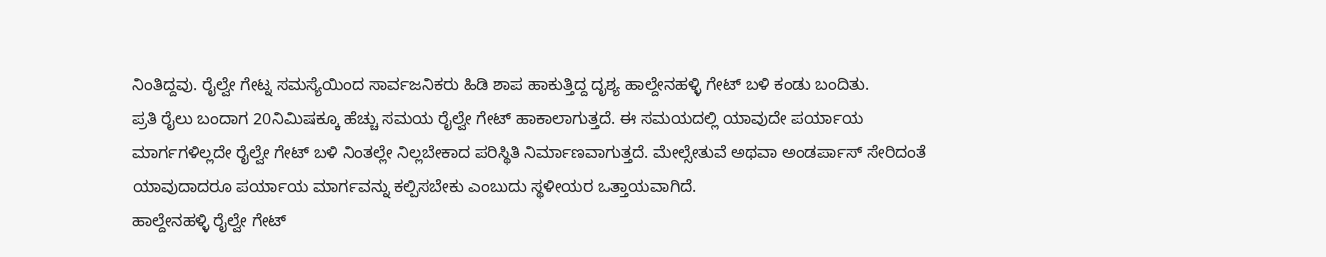ನಿಂತಿದ್ದವು. ರೈಲ್ವೇ ಗೇಟ್ನ ಸಮಸ್ಯೆಯಿಂದ ಸಾರ್ವಜನಿಕರು ಹಿಡಿ ಶಾಪ ಹಾಕುತ್ತಿದ್ದ ದೃಶ್ಯ ಹಾಲ್ದೇನಹಳ್ಳಿ ಗೇಟ್ ಬಳಿ ಕಂಡು ಬಂದಿತು.
ಪ್ರತಿ ರೈಲು ಬಂದಾಗ 20ನಿಮಿಷಕ್ಕೂ ಹೆಚ್ಚು ಸಮಯ ರೈಲ್ವೇ ಗೇಟ್ ಹಾಕಾಲಾಗುತ್ತದೆ. ಈ ಸಮಯದಲ್ಲಿ ಯಾವುದೇ ಪರ್ಯಾಯ ಮಾರ್ಗಗಳಿಲ್ಲದೇ ರೈಲ್ವೇ ಗೇಟ್ ಬಳಿ ನಿಂತಲ್ಲೇ ನಿಲ್ಲಬೇಕಾದ ಪರಿಸ್ಥಿತಿ ನಿರ್ಮಾಣವಾಗುತ್ತದೆ. ಮೇಲ್ಸೇತುವೆ ಅಥವಾ ಅಂಡರ್ಪಾಸ್ ಸೇರಿದಂತೆ ಯಾವುದಾದರೂ ಪರ್ಯಾಯ ಮಾರ್ಗವನ್ನು ಕಲ್ಪಿಸಬೇಕು ಎಂಬುದು ಸ್ಥಳೀಯರ ಒತ್ತಾಯವಾಗಿದೆ.
ಹಾಲ್ದೇನಹಳ್ಳಿ ರೈಲ್ವೇ ಗೇಟ್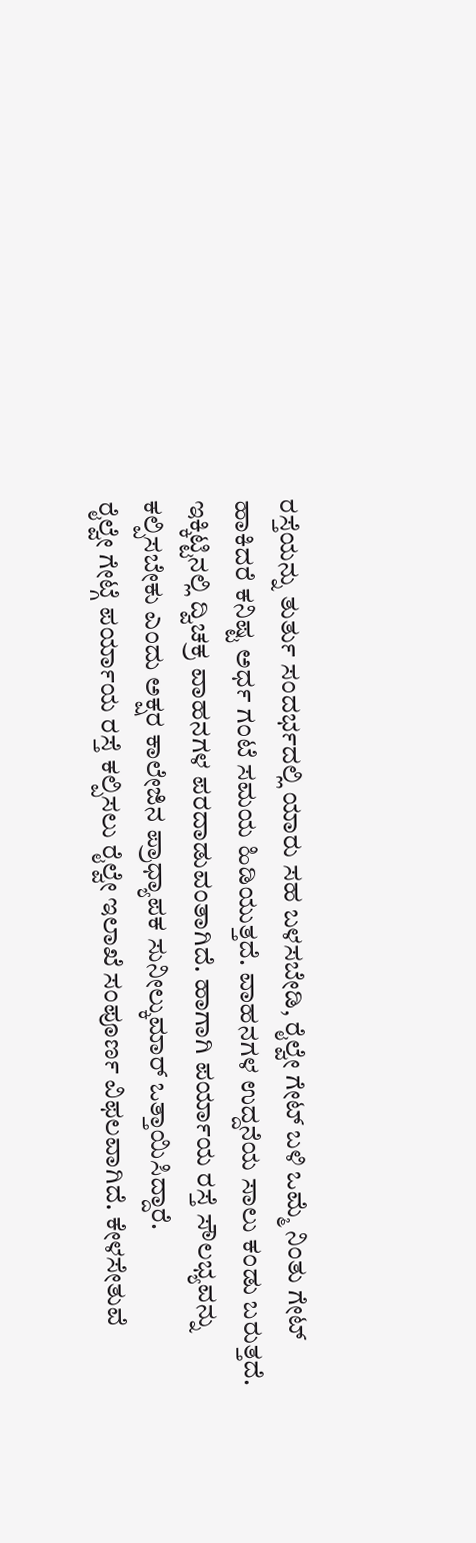ರಸ್ತೆಯನ್ನು ತುರ್ತು ಸಂದರ್ಭದಲ್ಲಿ ಯಾರು ಸಹ ಬಳಸಬೇಡಿ, ರೈಲ್ವೇ ಗೇಟ್ ಬಳಿ ಒಮ್ಮೆ ನಿಂತು ಗೇಟ್ ಹಾಕಿದರೆ ಕನಿಷ್ಟ ಅರ್ಧ ಗಂಟೆ ಸಮಯ ಹಿಡಿಯುತ್ತದೆ. ವಾಹನಗಳ ಉದ್ದನೆಯ ಸಾಲು ಕಂಡು ಬರುತ್ತದೆ. ಇಕ್ಕಿಟ್ಟಿನಲ್ಲಿ ದ್ವಿಚಕ್ರ ವಾಹನಗಳ ಪರದಾಡುವಂತಾಗಿದೆ. ಹಾಗಾಗಿ ಪರ್ಯಾಯ ರಸ್ತೆ ಸೌಲಭ್ಯವನ್ನು ಕಲ್ಪಿಸಬೇಕು ಎಂದು ಅಕ್ಷರ ಕಾಲೇಜಿನ ಪ್ರಾಧ್ಯಾಪಕ ಸುನೀಲ್ಕುಮಾರ್ ಒತ್ತಾಯಿಸಿದ್ದಾರೆ.
ರೈಲ್ವೇ ಗೇಟ್ಗೆ ಪರ್ಯಾಯ ರಸ್ತೆ ಕಲ್ಪಿಸಲು ರೈಲ್ವೇ ಇಲಾಖೆ ಸಂಪೂರ್ಣ ವಿಫಲವಾಗಿದೆ. ಕೇಳಸೇತುವೆ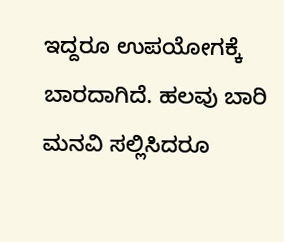ಇದ್ದರೂ ಉಪಯೋಗಕ್ಕೆ ಬಾರದಾಗಿದೆ. ಹಲವು ಬಾರಿ ಮನವಿ ಸಲ್ಲಿಸಿದರೂ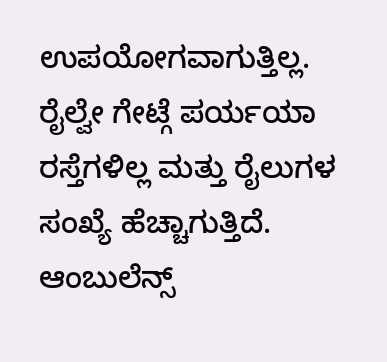ಉಪಯೋಗವಾಗುತ್ತಿಲ್ಲ. ರೈಲ್ವೇ ಗೇಟ್ಗೆ ಪರ್ಯಯಾ ರಸ್ತೆಗಳಿಲ್ಲ ಮತ್ತು ರೈಲುಗಳ ಸಂಖ್ಯೆ ಹೆಚ್ಚಾಗುತ್ತಿದೆ. ಆಂಬುಲೆನ್ಸ್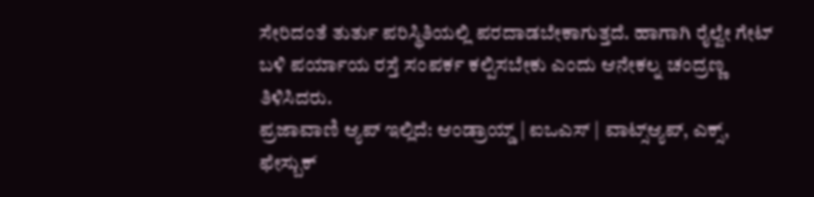ಸೇರಿದಂತೆ ತುರ್ತು ಪರಿಸ್ಥಿತಿಯಲ್ಲಿ ಪರದಾಡಬೇಕಾಗುತ್ತದೆ. ಹಾಗಾಗಿ ರೈಲ್ವೇ ಗೇಟ್ ಬಳಿ ಪರ್ಯಾಯ ರಸ್ತೆ ಸಂಪರ್ಕ ಕಲ್ಪಿಸಬೇಕು ಎಂದು ಆನೇಕಲ್ನ ಚಂದ್ರಣ್ಣ ತಿಳಿಸಿದರು.
ಪ್ರಜಾವಾಣಿ ಆ್ಯಪ್ ಇಲ್ಲಿದೆ: ಆಂಡ್ರಾಯ್ಡ್ | ಐಒಎಸ್ | ವಾಟ್ಸ್ಆ್ಯಪ್, ಎಕ್ಸ್, ಫೇಸ್ಬುಕ್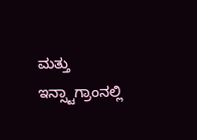ಮತ್ತು ಇನ್ಸ್ಟಾಗ್ರಾಂನಲ್ಲಿ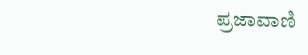ಪ್ರಜಾವಾಣಿ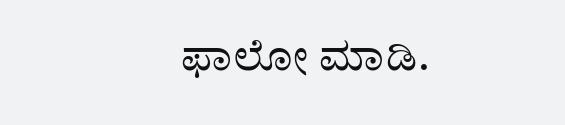ಫಾಲೋ ಮಾಡಿ.